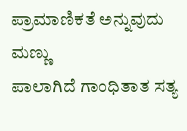ಪ್ರಾಮಾಣಿಕತೆ ಅನ್ನುವುದು ಮಣ್ಣು
ಪಾಲಾಗಿದೆ ಗಾಂಧಿತಾತ ಸತ್ಯ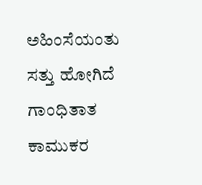ಅಹಿಂಸೆಯಂತು
ಸತ್ತು ಹೋಗಿದೆ ಗಾಂಧಿತಾತ
ಕಾಮುಕರ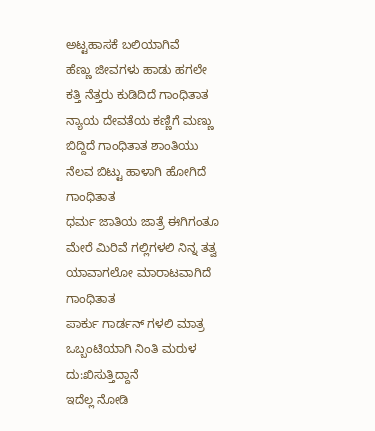ಅಟ್ಟಹಾಸಕೆ ಬಲಿಯಾಗಿವೆ
ಹೆಣ್ಣು ಜೀವಗಳು ಹಾಡು ಹಗಲೇ
ಕತ್ತಿ ನೆತ್ತರು ಕುಡಿದಿದೆ ಗಾಂಧಿತಾತ
ನ್ಯಾಯ ದೇವತೆಯ ಕಣ್ಣಿಗೆ ಮಣ್ಣು
ಬಿದ್ದಿದೆ ಗಾಂಧಿತಾತ ಶಾಂತಿಯು
ನೆಲವ ಬಿಟ್ಟು ಹಾಳಾಗಿ ಹೋಗಿದೆ ಗಾಂಧಿತಾತ
ಧರ್ಮ ಜಾತಿಯ ಜಾತ್ರೆ ಈಗಿಗಂತೂ
ಮೇರೆ ಮಿರಿವೆ ಗಲ್ಲಿಗಳಲಿ ನಿನ್ನ ತತ್ವ
ಯಾವಾಗಲೋ ಮಾರಾಟವಾಗಿದೆ ಗಾಂಧಿತಾತ
ಪಾರ್ಕು ಗಾರ್ಡನ್ ಗಳಲಿ ಮಾತ್ರ
ಒಬ್ಬಂಟಿಯಾಗಿ ನಿಂತಿ ಮರುಳ ದು:ಖಿಸುತ್ತಿದ್ದಾನೆ
ಇದೆಲ್ಲ ನೋಡಿ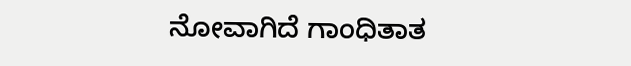ನೋವಾಗಿದೆ ಗಾಂಧಿತಾತ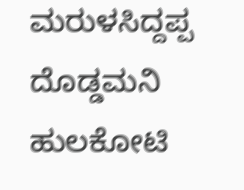ಮರುಳಸಿದ್ದಪ್ಪ ದೊಡ್ಡಮನಿ
ಹುಲಕೋಟಿ